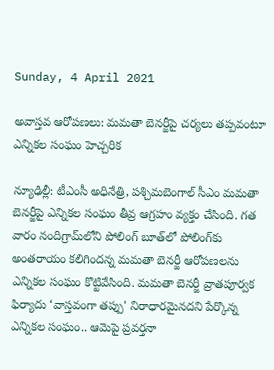Sunday, 4 April 2021

అవాస్తవ ఆరోపణలు: మమతా బెనర్జీపై చర్యలు తప్పవంటూ ఎన్నికల సంఘం హెచ్చరిక

న్యూఢిల్లీ: టీఎంసీ అధినేత్రి, పశ్చిమబెంగాల్ సీఎం మమతా బెనర్జీపై ఎన్నికల సంఘం తీవ్ర ఆగ్రహం వ్యక్తం చేసింది. గత వారం నందిగ్రామ్‌లోని పోలింగ్ బూత్‌లో పోలింగ్‌కు అంతరాయం కలిగిందన్న మమతా బెనర్జీ ఆరోపణలను ఎన్నికల సంఘం కొట్టివేసింది. మమతా బెనర్జీ వ్రాతపూర్వక ఫిర్యాదు ‘వాస్తవంగా తప్పు' నిరాధారమైనదని పేర్కొన్న ఎన్నికల సంఘం.. ఆమెపై ప్రవర్తనా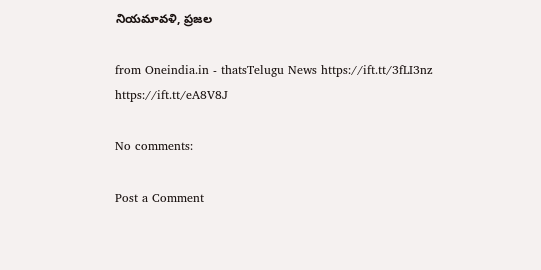నియమావళి, ప్రజల

from Oneindia.in - thatsTelugu News https://ift.tt/3fLI3nz
https://ift.tt/eA8V8J

No comments:

Post a Comment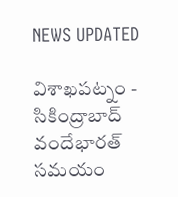NEWS UPDATED

విశాఖపట్నం - సికింద్రాబాద్ వందేభారత్ సమయం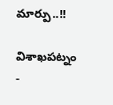మార్పు..!!

విశాఖపట్నం -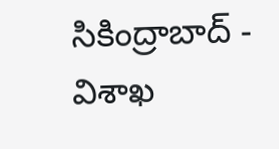సికింద్రాబాద్ - విశాఖ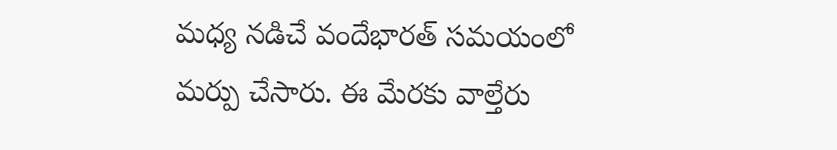మధ్య నడిచే వందేభారత్ సమయంలో మర్పు చేసారు. ఈ మేరకు వాల్తేరు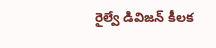రైల్వే డివిజన్ కీలక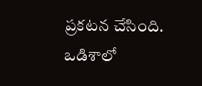ప్రకటన చేసింది. ఒడిశాలో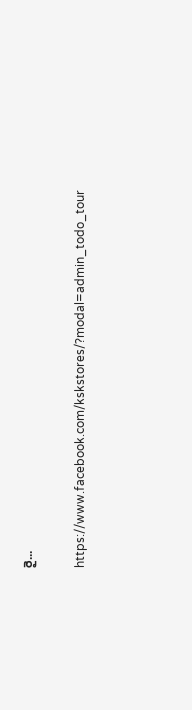రై...

https://www.facebook.com/kskstores/?modal=admin_todo_tour